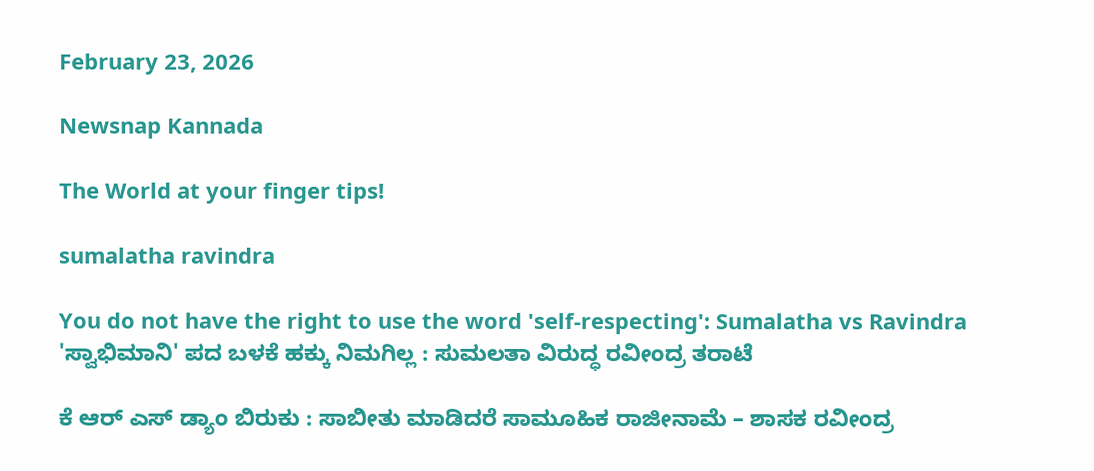February 23, 2026

Newsnap Kannada

The World at your finger tips!

sumalatha ravindra

You do not have the right to use the word 'self-respecting': Sumalatha vs Ravindra 'ಸ್ವಾಭಿಮಾನಿ' ಪದ ಬಳಕೆ ಹಕ್ಕು ನಿಮಗಿಲ್ಲ : ಸುಮಲತಾ ವಿರುದ್ಧ ರವೀಂದ್ರ ತರಾಟೆ

ಕೆ ಆರ್ ಎಸ್‌ ಡ್ಯಾಂ ಬಿರುಕು : ಸಾಬೀತು ಮಾಡಿದರೆ ಸಾಮೂಹಿಕ ರಾಜೀನಾಮೆ – ಶಾಸಕ ರವೀಂದ್ರ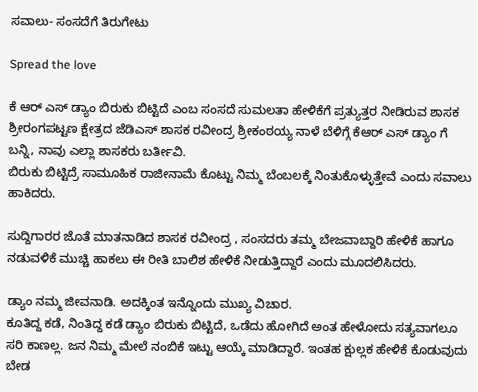ಸವಾಲು- ಸಂಸದೆಗೆ ತಿರುಗೇಟು

Spread the love

ಕೆ ಆರ್ ಎಸ್‌ ಡ್ಯಾಂ ಬಿರುಕು ಬಿಟ್ಟಿದೆ ಎಂಬ ಸಂಸದೆ ಸುಮಲತಾ ಹೇಳಿಕೆಗೆ ಪ್ರತ್ಯುತ್ತರ ನೀಡಿರುವ ಶಾಸಕ‌ ಶ್ರೀರಂಗಪಟ್ಟಣ ಕ್ಷೇತ್ರದ ಜೆಡಿಎಸ್‌‌ ಶಾಸಕ ರವೀಂದ್ರ ಶ್ರೀಕಂಠಯ್ಯ ನಾಳೆ ಬೆಳಿಗ್ಗೆ ಕೆಆರ್ ಎಸ್ ಡ್ಯಾಂ ಗೆ ಬನ್ನಿ, ನಾವು ಎಲ್ಲಾ ಶಾಸಕರು ಬರ್ತೀವಿ.
ಬಿರುಕು ಬಿಟ್ಟಿದ್ರೆ ಸಾಮೂಹಿಕ ರಾಜೀನಾಮೆ ಕೊಟ್ಟು ನಿಮ್ಮ ಬೆಂಬಲಕ್ಕೆ ನಿಂತುಕೊಳ್ಳುತ್ತೇವೆ ಎಂದು ಸವಾಲು ಹಾಕಿದರು.

ಸುದ್ದಿಗಾರರ ಜೊತೆ ಮಾತನಾಡಿದ ಶಾಸಕ‌ ರವೀಂದ್ರ , ಸಂಸದರು ತಮ್ಮ ಬೇಜವಾಬ್ದಾರಿ ಹೇಳಿಕೆ ‌ಹಾಗೂ ನಡುವಳಿಕೆ ಮುಚ್ಚಿ ಹಾಕಲು ಈ ರೀತಿ ಬಾಲಿಶ ಹೇಳಿಕೆ ನೀಡುತ್ತಿದ್ದಾರೆ ಎಂದು ಮೂದಲಿಸಿದರು.

ಡ್ಯಾಂ ನಮ್ಮ ಜೀವನಾಡಿ. ಅದಕ್ಕಿಂತ ಇನ್ನೊಂದು ಮುಖ್ಯ ವಿಚಾರ.
ಕೂತಿದ್ದ ಕಡೆ, ನಿಂತಿದ್ದ ಕಡೆ ಡ್ಯಾಂ ಬಿರುಕು ಬಿಟ್ಟಿದೆ, ಒಡೆದು ಹೋಗಿದೆ ಅಂತ ಹೇಳೋದು ಸತ್ಯವಾಗಲೂ ಸರಿ ಕಾಣಲ್ಲ. ಜನ ನಿಮ್ಮ ಮೇಲೆ ನಂಬಿಕೆ ಇಟ್ಟು ಆಯ್ಕೆ ಮಾಡಿದ್ದಾರೆ. ಇಂತಹ ಕ್ಷುಲ್ಲಕ ಹೇಳಿಕೆ ಕೊಡುವುದು ಬೇಡ‌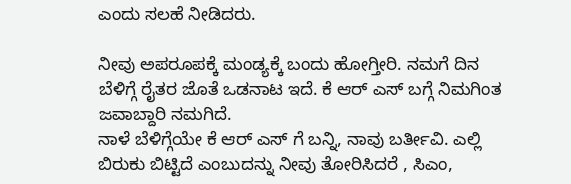ಎಂದು ಸಲಹೆ ನೀಡಿದರು.

ನೀವು ಅಪರೂಪಕ್ಕೆ ಮಂಡ್ಯಕ್ಕೆ ಬಂದು ಹೋಗ್ತೀರಿ. ನಮಗೆ ದಿನ ಬೆಳಿಗ್ಗೆ ರೈತರ ಜೊತೆ ಒಡನಾಟ ಇದೆ. ಕೆ ಆರ್ ಎಸ್ ಬಗ್ಗೆ ನಿಮಗಿಂತ ಜವಾಬ್ದಾರಿ ನಮಗಿದೆ.
ನಾಳೆ ಬೆಳಿಗ್ಗೆಯೇ ಕೆ ಆರ್ ಎಸ್ ಗೆ ಬನ್ನಿ, ನಾವು ಬರ್ತೀವಿ. ಎಲ್ಲಿ ಬಿರುಕು ಬಿಟ್ಟಿದೆ ಎಂಬುದನ್ನು ನೀವು ತೋರಿಸಿದರೆ , ಸಿಎಂ,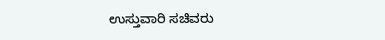ಉಸ್ತುವಾರಿ ಸಚಿವರು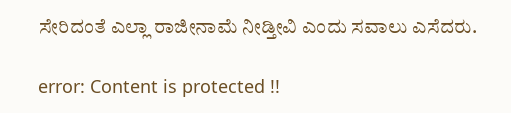ಸೇರಿದಂತೆ ಎಲ್ಲಾ ರಾಜೀನಾಮೆ ನೀಡ್ತೀವಿ ಎಂದು ಸವಾಲು‌ ಎಸೆದರು.

error: Content is protected !!